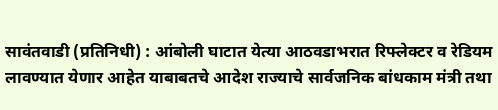सावंतवाडी (प्रतिनिधी) : आंबोली घाटात येत्या आठवडाभरात रिफ्लेक्टर व रेडियम लावण्यात येणार आहेत याबाबतचे आदेश राज्याचे सार्वजनिक बांधकाम मंत्री तथा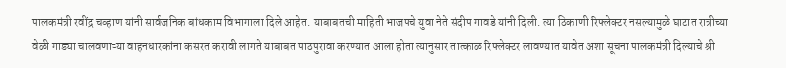पालकमंत्री रवींद्र चव्हाण यांनी सार्वजनिक बांधकाम विभागाला दिले आहेत. याबाबतची माहिती भाजपचे युवा नेते संदीप गावडे यांनी दिली. त्या ठिकाणी रिफ्लेक्टर नसल्यामुळे घाटात रात्रीच्या वेळी गाड्या चालवणाऱ्या वाहनधारकांना कसरत करावी लागते याबाबत पाठपुरावा करण्यात आला होता त्यानुसार तात्काळ रिफ्लेक्टर लावण्यात यावेत अशा सूचना पालकमंत्री दिल्याचे श्री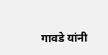गावडे यांनी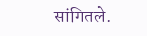सांगितले.